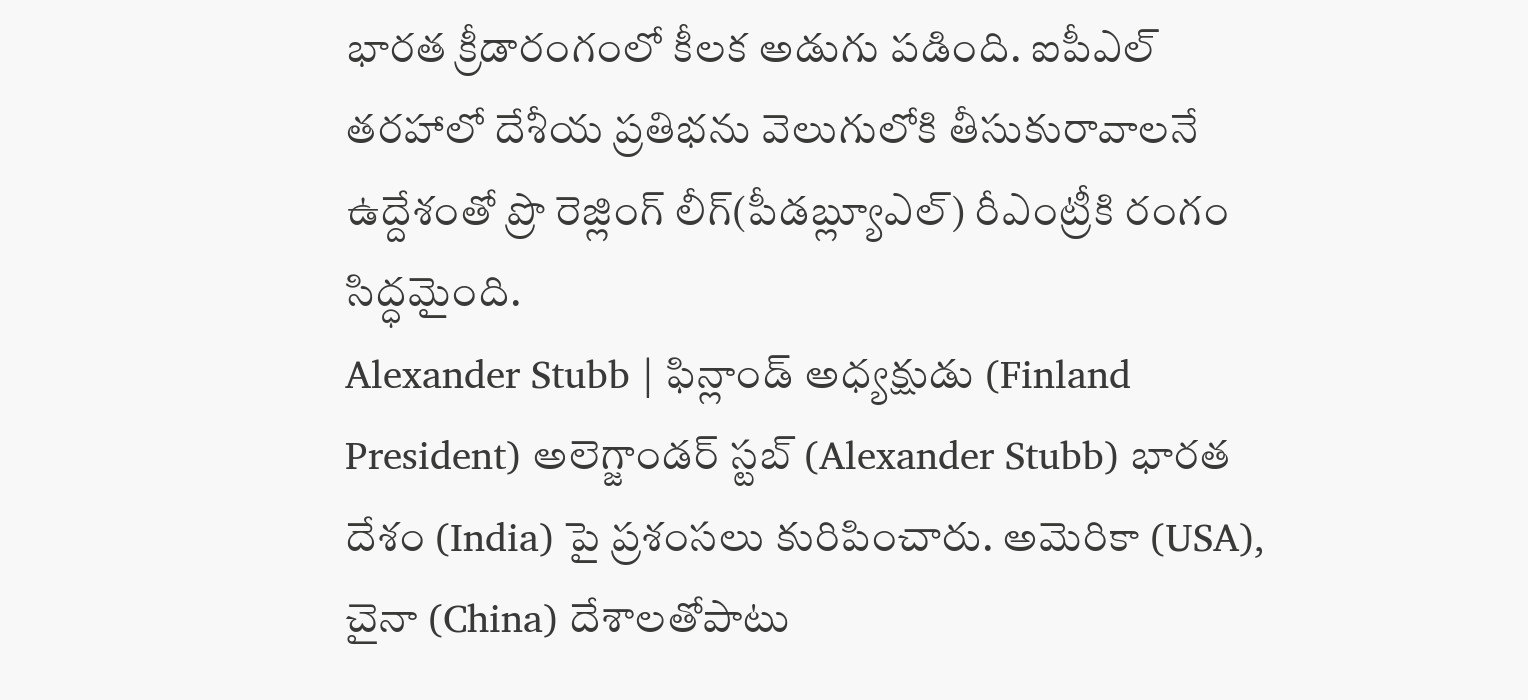భారత క్రీడారంగంలో కీలక అడుగు పడింది. ఐపీఎల్ తరహాలో దేశీయ ప్రతిభను వెలుగులోకి తీసుకురావాలనే ఉద్దేశంతో ప్రొ రెజ్లింగ్ లీగ్(పీడబ్ల్యూఎల్) రీఎంట్రీకి రంగం సిద్ధమైంది.
Alexander Stubb | ఫిన్లాండ్ అధ్యక్షుడు (Finland President) అలెగ్జాండర్ స్టబ్ (Alexander Stubb) భారత దేశం (India) పై ప్రశంసలు కురిపించారు. అమెరికా (USA), చైనా (China) దేశాలతోపాటు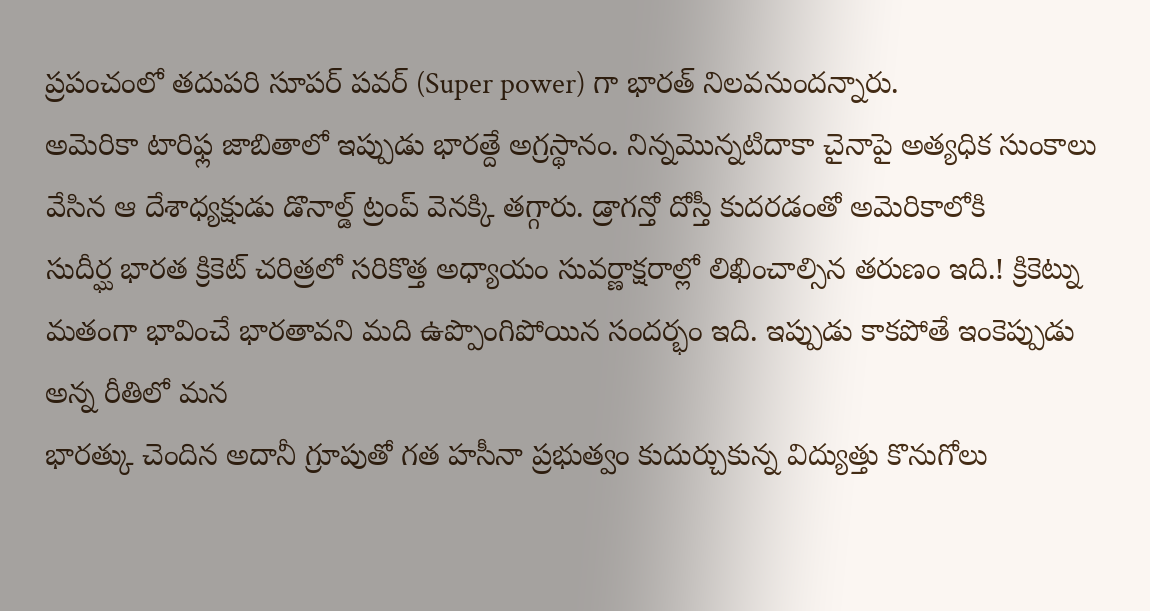ప్రపంచంలో తదుపరి సూపర్ పవర్ (Super power) గా భారత్ నిలవనుందన్నారు.
అమెరికా టారిఫ్ల జాబితాలో ఇప్పుడు భారత్దే అగ్రస్థానం. నిన్నమొన్నటిదాకా చైనాపై అత్యధిక సుంకాలు వేసిన ఆ దేశాధ్యక్షుడు డొనాల్డ్ ట్రంప్ వెనక్కి తగ్గారు. డ్రాగన్తో దోస్తీ కుదరడంతో అమెరికాలోకి
సుదీర్ఘ భారత క్రికెట్ చరిత్రలో సరికొత్త అధ్యాయం సువర్ణాక్షరాల్లో లిఖించాల్సిన తరుణం ఇది.! క్రికెట్ను మతంగా భావించే భారతావని మది ఉప్పొంగిపోయిన సందర్భం ఇది. ఇప్పుడు కాకపోతే ఇంకెప్పుడు అన్న రీతిలో మన
భారత్కు చెందిన అదానీ గ్రూపుతో గత హసీనా ప్రభుత్వం కుదుర్చుకున్న విద్యుత్తు కొనుగోలు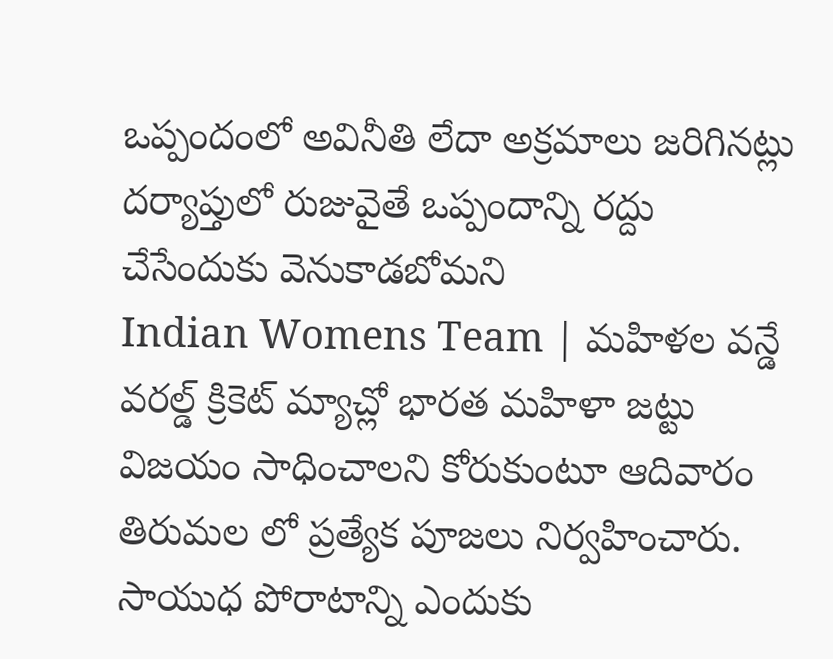ఒప్పందంలో అవినీతి లేదా అక్రమాలు జరిగినట్లు దర్యాప్తులో రుజువైతే ఒప్పందాన్ని రద్దు చేసేందుకు వెనుకాడబోమని
Indian Womens Team | మహిళల వన్డే వరల్డ్ క్రికెట్ మ్యాచ్లో భారత మహిళా జట్టు విజయం సాధించాలని కోరుకుంటూ ఆదివారం తిరుమల లో ప్రత్యేక పూజలు నిర్వహించారు.
సాయుధ పోరాటాన్ని ఎందుకు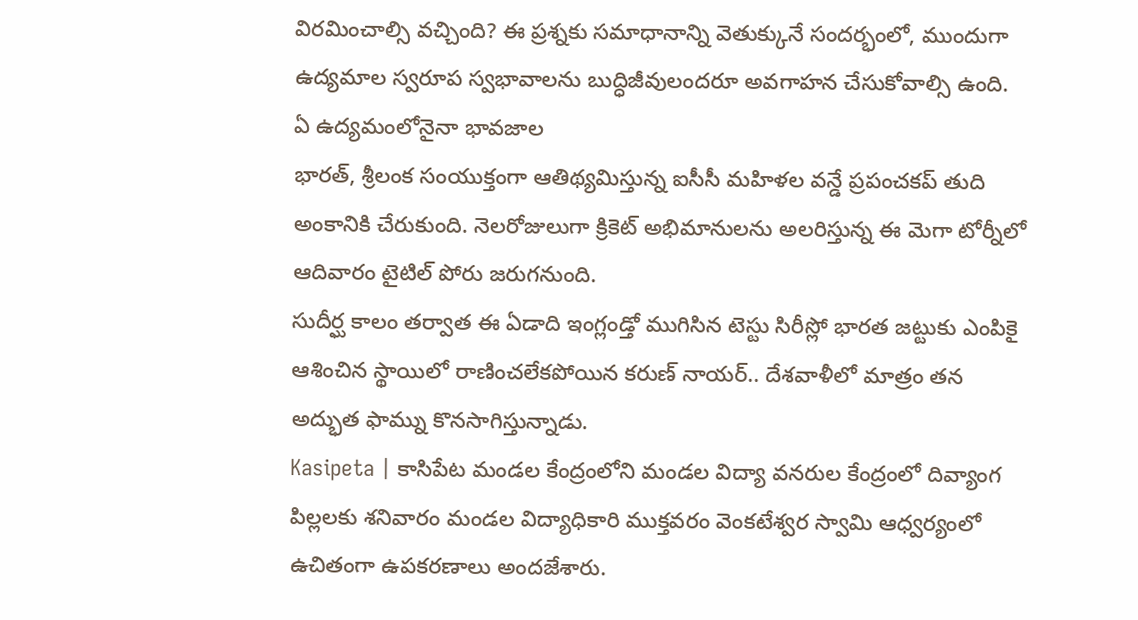విరమించాల్సి వచ్చింది? ఈ ప్రశ్నకు సమాధానాన్ని వెతుక్కునే సందర్భంలో, ముందుగా ఉద్యమాల స్వరూప స్వభావాలను బుద్ధిజీవులందరూ అవగాహన చేసుకోవాల్సి ఉంది. ఏ ఉద్యమంలోనైనా భావజాల
భారత్, శ్రీలంక సంయుక్తంగా ఆతిథ్యమిస్తున్న ఐసీసీ మహిళల వన్డే ప్రపంచకప్ తుది అంకానికి చేరుకుంది. నెలరోజులుగా క్రికెట్ అభిమానులను అలరిస్తున్న ఈ మెగా టోర్నీలో ఆదివారం టైటిల్ పోరు జరుగనుంది.
సుదీర్ఘ కాలం తర్వాత ఈ ఏడాది ఇంగ్లండ్తో ముగిసిన టెస్టు సిరీస్లో భారత జట్టుకు ఎంపికై ఆశించిన స్థాయిలో రాణించలేకపోయిన కరుణ్ నాయర్.. దేశవాళీలో మాత్రం తన అద్భుత ఫామ్ను కొనసాగిస్తున్నాడు.
Kasipeta | కాసిపేట మండల కేంద్రంలోని మండల విద్యా వనరుల కేంద్రంలో దివ్యాంగ పిల్లలకు శనివారం మండల విద్యాధికారి ముక్తవరం వెంకటేశ్వర స్వామి ఆధ్వర్యంలో ఉచితంగా ఉపకరణాలు అందజేశారు.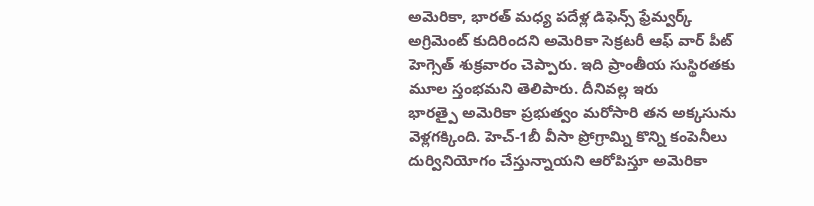అమెరికా, భారత్ మధ్య పదేళ్ల డిఫెన్స్ ఫ్రేమ్వర్క్ అగ్రిమెంట్ కుదిరిందని అమెరికా సెక్రటరీ ఆఫ్ వార్ పీట్ హెగ్సెత్ శుక్రవారం చెప్పారు. ఇది ప్రాంతీయ సుస్థిరతకు మూల స్తంభమని తెలిపారు. దీనివల్ల ఇరు
భారత్పై అమెరికా ప్రభుత్వం మరోసారి తన అక్కసును వెళ్లగక్కింది. హెచ్-1బీ వీసా ప్రోగ్రామ్ని కొన్ని కంపెనీలు దుర్వినియోగం చేస్తున్నాయని ఆరోపిస్తూ అమెరికా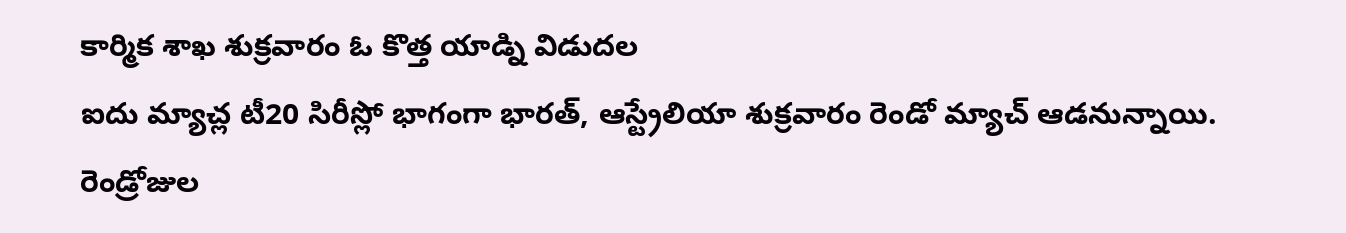కార్మిక శాఖ శుక్రవారం ఓ కొత్త యాడ్ని విడుదల
ఐదు మ్యాచ్ల టీ20 సిరీస్లో భాగంగా భారత్, ఆస్ట్రేలియా శుక్రవారం రెండో మ్యాచ్ ఆడనున్నాయి. రెండ్రోజుల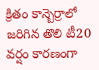క్రితం కాన్బెర్రాలో జరిగిన తొలి టీ20 వర్షం కారణంగా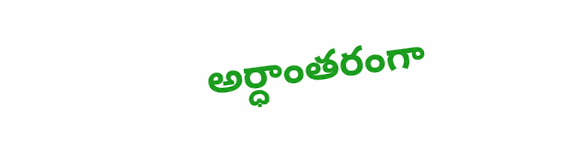అర్ధాంతరంగా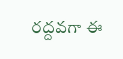రద్దవగా ఈ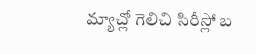మ్యాచ్లో గెలిచి సిరీస్లో బ